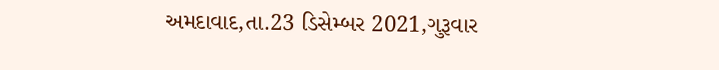અમદાવાદ,તા.23 ડિસેમ્બર 2021,ગુરૂવાર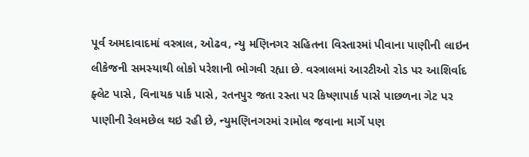પૂર્વ અમદાવાદમાં વસ્ત્રાલ, ઓઢવ, ન્યુ મણિનગર સહિતના વિસ્તારમાં પીવાના પાણીની લાઇન લીકેજની સમસ્યાથી લોકો પરેશાની ભોગવી રહ્યા છે. વસ્ત્રાલમાં આરટીઓ રોડ પર આશિર્વાદ ફ્લેટ પાસે, વિનાયક પાર્ક પાસે, રતનપુર જતા રસ્તા પર કિષ્ણાપાર્ક પાસે પાછળના ગેટ પર પાણીની રેલમછેલ થઇ રહી છે, ન્યુમણિનગરમાં રામોલ જવાના માર્ગે પણ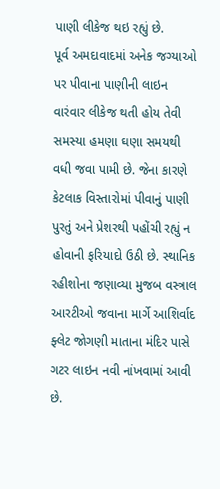પાણી લીકેજ થઇ રહ્યું છે.
પૂર્વ અમદાવાદમાં અનેક જગ્યાઓ પર પીવાના પાણીની લાઇન વારંવાર લીકેજ થતી હોય તેવી સમસ્યા હમણા ઘણા સમયથી વધી જવા પામી છે. જેના કારણે કેટલાક વિસ્તારોમાં પીવાનું પાણી પુરતું અને પ્રેશરથી પહોંચી રહ્યું ન હોવાની ફરિયાદો ઉઠી છે. સ્થાનિક રહીશોના જણાવ્યા મુજબ વસ્ત્રાલ આરટીઓ જવાના માર્ગે આશિર્વાદ ફ્લેટ જોગણી માતાના મંદિર પાસે ગટર લાઇન નવી નાંખવામાં આવી છે.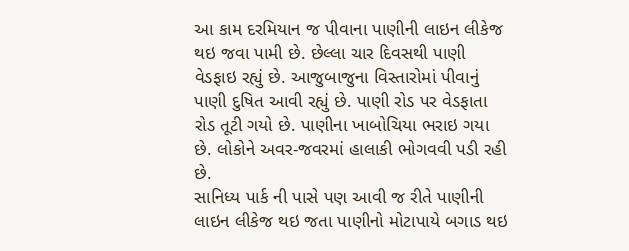આ કામ દરમિયાન જ પીવાના પાણીની લાઇન લીકેજ થઇ જવા પામી છે. છેલ્લા ચાર દિવસથી પાણી વેડફાઇ રહ્યું છે. આજુબાજુના વિસ્તારોમાં પીવાનું પાણી દુષિત આવી રહ્યું છે. પાણી રોડ પર વેડફાતા રોડ તૂટી ગયો છે. પાણીના ખાબોચિયા ભરાઇ ગયા છે. લોકોને અવર-જવરમાં હાલાકી ભોગવવી પડી રહી છે.
સાનિધ્ય પાર્ક ની પાસે પણ આવી જ રીતે પાણીની લાઇન લીકેજ થઇ જતા પાણીનો મોટાપાયે બગાડ થઇ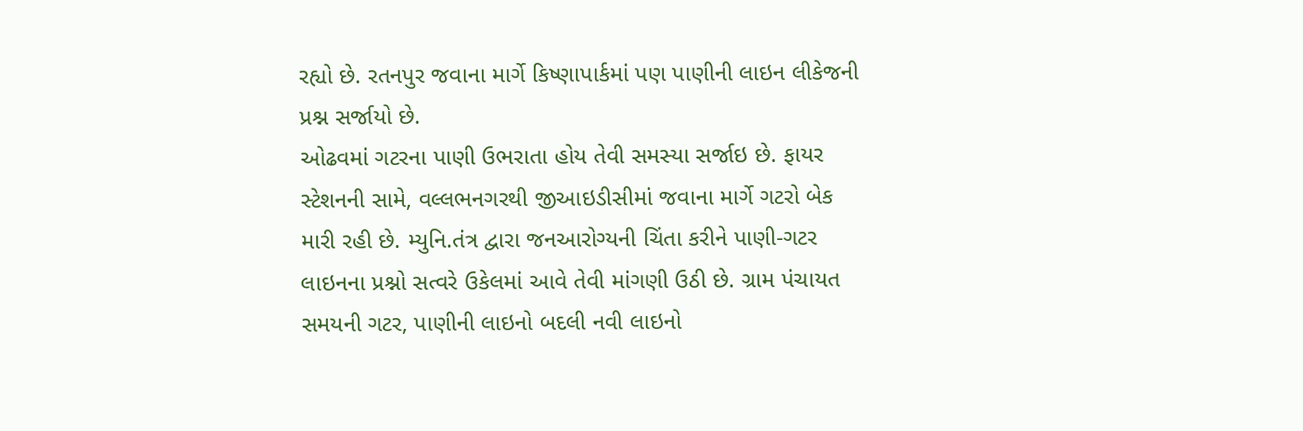રહ્યો છે. રતનપુર જવાના માર્ગે કિષ્ણાપાર્કમાં પણ પાણીની લાઇન લીકેજની પ્રશ્ન સર્જાયો છે.
ઓઢવમાં ગટરના પાણી ઉભરાતા હોય તેવી સમસ્યા સર્જાઇ છે. ફાયર સ્ટેશનની સામે, વલ્લભનગરથી જીઆઇડીસીમાં જવાના માર્ગે ગટરો બેક મારી રહી છે. મ્યુનિ.તંત્ર દ્વારા જનઆરોગ્યની ચિંતા કરીને પાણી-ગટર લાઇનના પ્રશ્નો સત્વરે ઉકેલમાં આવે તેવી માંગણી ઉઠી છે. ગ્રામ પંચાયત સમયની ગટર, પાણીની લાઇનો બદલી નવી લાઇનો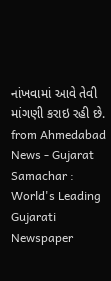નાંખવામાં આવે તેવી માંગણી કરાઇ રહી છે.
from Ahmedabad News - Gujarat Samachar : World's Leading Gujarati Newspaper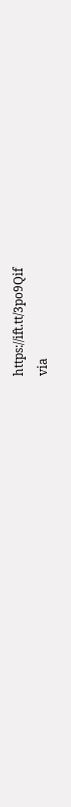https://ift.tt/3po9Qif
via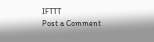IFTTT
Post a Comment